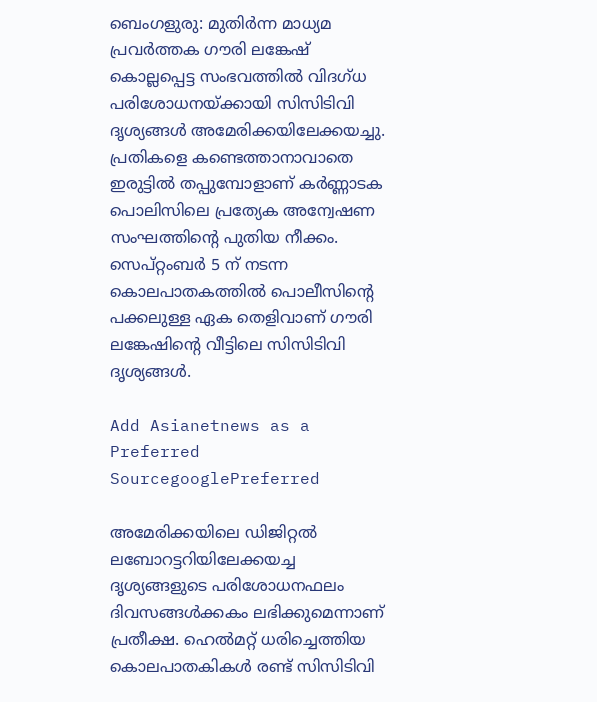ബെംഗളുരു: മുതിര്‍ന്ന മാധ്യമ പ്രവര്‍ത്തക ഗൗരി ലങ്കേഷ് കൊല്ലപ്പെട്ട സംഭവത്തില്‍ വിദഗ്ധ പരിശോധനയ്ക്കായി സിസിടിവി ദൃശ്യങ്ങള്‍ അമേരിക്കയിലേക്കയച്ചു. പ്രതികളെ കണ്ടെത്താനാവാതെ ഇരുട്ടില്‍ തപ്പുമ്പോളാണ് കര്‍ണ്ണാടക പൊലിസിലെ പ്രത്യേക അന്വേഷണ സംഘത്തിന്‍റെ പുതിയ നീക്കം. സെപ്റ്റംബര്‍ 5 ന് നടന്ന കൊലപാതകത്തില്‍ പൊലീസിന്‍റെ പക്കലുള്ള ഏക തെളിവാണ് ഗൗരി ലങ്കേഷിന്‍റെ വീട്ടിലെ സിസിടിവി ദൃശ്യങ്ങള്‍.

Add Asianetnews as a Preferred SourcegooglePreferred

അമേരിക്കയിലെ ഡിജിറ്റല്‍ ലബോറട്ടറിയിലേക്കയച്ച ദൃശ്യങ്ങളുടെ പരിശോധനഫലം ദിവസങ്ങള്‍ക്കകം ലഭിക്കുമെന്നാണ് പ്രതീക്ഷ. ഹെല്‍മറ്റ് ധരിച്ചെത്തിയ കൊലപാതകികള്‍ രണ്ട് സിസിടിവി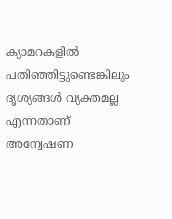ക്യാമറകളില്‍ പതിഞ്ഞിട്ടുണ്ടെങ്കിലും ദൃശ്യങ്ങള്‍ വ്യക്തമല്ല എന്നതാണ് അന്വേഷണ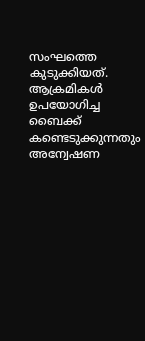സംഘത്തെ കുടുക്കിയത്. ആക്രമികള്‍ ഉപയോഗിച്ച ബൈക്ക് കണ്ടെടുക്കുന്നതും അന്വേഷണ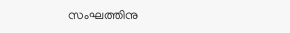സംഘത്തിനു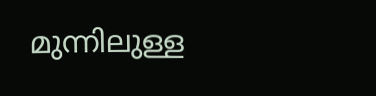മുന്നിലുള്ള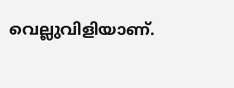വെല്ലുവിളിയാണ്.